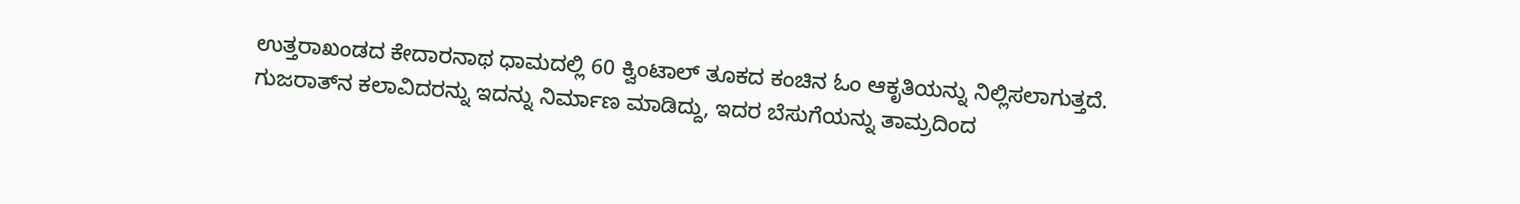ಉತ್ತರಾಖಂಡದ ಕೇದಾರನಾಥ ಧಾಮದಲ್ಲಿ 60 ಕ್ವಿಂಟಾಲ್‌ ತೂಕದ ಕಂಚಿನ ಓಂ ಆಕೃತಿಯನ್ನು ನಿಲ್ಲಿಸಲಾಗುತ್ತದೆ. ಗುಜರಾತ್‌ನ ಕಲಾವಿದರನ್ನು ಇದನ್ನು ನಿರ್ಮಾಣ ಮಾಡಿದ್ದು, ಇದರ ಬೆಸುಗೆಯನ್ನು ತಾಮ್ರದಿಂದ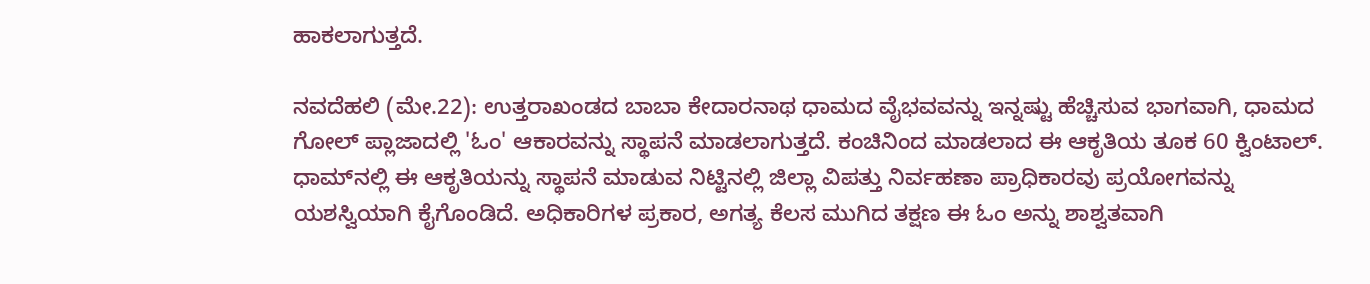ಹಾಕಲಾಗುತ್ತದೆ.

ನವದೆಹಲಿ (ಮೇ.22): ಉತ್ತರಾಖಂಡದ ಬಾಬಾ ಕೇದಾರನಾಥ ಧಾಮದ ವೈಭವವನ್ನು ಇನ್ನಷ್ಟು ಹೆಚ್ಚಿಸುವ ಭಾಗವಾಗಿ, ಧಾಮದ ಗೋಲ್ ಪ್ಲಾಜಾದಲ್ಲಿ 'ಓಂ' ಆಕಾರವನ್ನು ಸ್ಥಾಪನೆ ಮಾಡಲಾಗುತ್ತದೆ. ಕಂಚಿನಿಂದ ಮಾಡಲಾದ ಈ ಆಕೃತಿಯ ತೂಕ 60 ಕ್ವಿಂಟಾಲ್. ಧಾಮ್‌ನಲ್ಲಿ ಈ ಆಕೃತಿಯನ್ನು ಸ್ಥಾಪನೆ ಮಾಡುವ ನಿಟ್ಟಿನಲ್ಲಿ ಜಿಲ್ಲಾ ವಿಪತ್ತು ನಿರ್ವಹಣಾ ಪ್ರಾಧಿಕಾರವು ಪ್ರಯೋಗವನ್ನು ಯಶಸ್ವಿಯಾಗಿ ಕೈಗೊಂಡಿದೆ. ಅಧಿಕಾರಿಗಳ ಪ್ರಕಾರ, ಅಗತ್ಯ ಕೆಲಸ ಮುಗಿದ ತಕ್ಷಣ ಈ ಓಂ ಅನ್ನು ಶಾಶ್ವತವಾಗಿ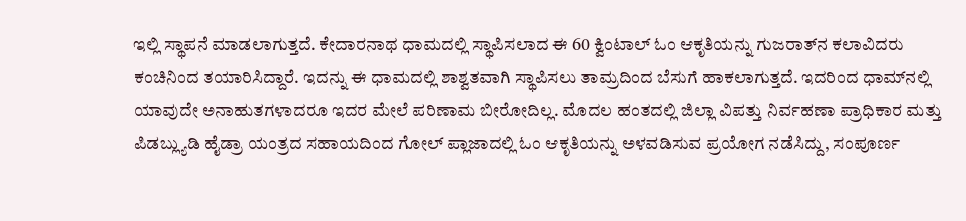ಇಲ್ಲಿ ಸ್ಥಾಪನೆ ಮಾಡಲಾಗುತ್ತದೆ. ಕೇದಾರನಾಥ ಧಾಮದಲ್ಲಿ ಸ್ಥಾಪಿಸಲಾದ ಈ 60 ಕ್ವಿಂಟಾಲ್ ಓಂ ಆಕೃತಿಯನ್ನು ಗುಜರಾತ್‌ನ ಕಲಾವಿದರು ಕಂಚಿನಿಂದ ತಯಾರಿಸಿದ್ದಾರೆ. ಇದನ್ನು ಈ ಧಾಮದಲ್ಲಿ ಶಾಶ್ವತವಾಗಿ ಸ್ಥಾಪಿಸಲು ತಾಮ್ರದಿಂದ ಬೆಸುಗೆ ಹಾಕಲಾಗುತ್ತದೆ. ಇದರಿಂದ ಧಾಮ್‌ನಲ್ಲಿ ಯಾವುದೇ ಅನಾಹುತಗಳಾದರೂ ಇದರ ಮೇಲೆ ಪರಿಣಾಮ ಬೀರೋದಿಲ್ಲ. ಮೊದಲ ಹಂತದಲ್ಲಿ ಜಿಲ್ಲಾ ವಿಪತ್ತು ನಿರ್ವಹಣಾ ಪ್ರಾಧಿಕಾರ ಮತ್ತು ಪಿಡಬ್ಲ್ಯುಡಿ ಹೈಡ್ರಾ ಯಂತ್ರದ ಸಹಾಯದಿಂದ ಗೋಲ್ ಪ್ಲಾಜಾದಲ್ಲಿ ಓಂ ಆಕೃತಿಯನ್ನು ಅಳವಡಿಸುವ ಪ್ರಯೋಗ ನಡೆಸಿದ್ದು, ಸಂಪೂರ್ಣ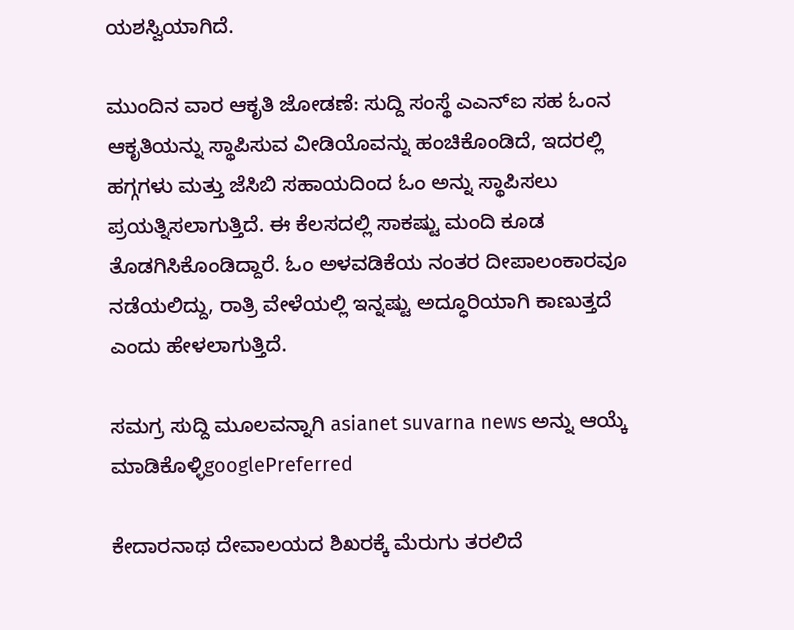ಯಶಸ್ವಿಯಾಗಿದೆ.

ಮುಂದಿನ ವಾರ ಆಕೃತಿ ಜೋಡಣೆ: ಸುದ್ದಿ ಸಂಸ್ಥೆ ಎಎನ್‌ಐ ಸಹ ಓಂನ ಆಕೃತಿಯನ್ನು ಸ್ಥಾಪಿಸುವ ವೀಡಿಯೊವನ್ನು ಹಂಚಿಕೊಂಡಿದೆ, ಇದರಲ್ಲಿ ಹಗ್ಗಗಳು ಮತ್ತು ಜೆಸಿಬಿ ಸಹಾಯದಿಂದ ಓಂ ಅನ್ನು ಸ್ಥಾಪಿಸಲು ಪ್ರಯತ್ನಿಸಲಾಗುತ್ತಿದೆ. ಈ ಕೆಲಸದಲ್ಲಿ ಸಾಕಷ್ಟು ಮಂದಿ ಕೂಡ ತೊಡಗಿಸಿಕೊಂಡಿದ್ದಾರೆ. ಓಂ ಅಳವಡಿಕೆಯ ನಂತರ ದೀಪಾಲಂಕಾರವೂ ನಡೆಯಲಿದ್ದು, ರಾತ್ರಿ ವೇಳೆಯಲ್ಲಿ ಇನ್ನಷ್ಟು ಅದ್ಧೂರಿಯಾಗಿ ಕಾಣುತ್ತದೆ ಎಂದು ಹೇಳಲಾಗುತ್ತಿದೆ.

ಸಮಗ್ರ ಸುದ್ದಿ ಮೂಲವನ್ನಾಗಿ asianet suvarna news ಅನ್ನು ಆಯ್ಕೆ ಮಾಡಿಕೊಳ್ಳಿgooglePreferred

ಕೇದಾರನಾಥ ದೇವಾಲಯದ ಶಿಖರಕ್ಕೆ ಮೆರುಗು ತರಲಿದೆ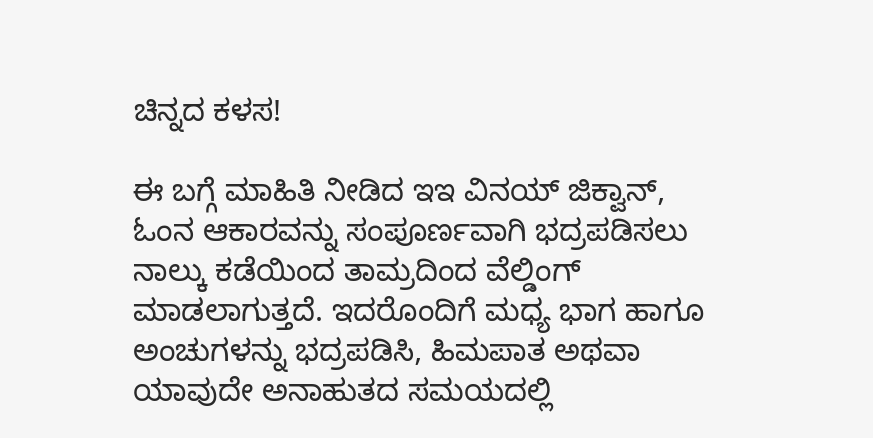ಚಿನ್ನದ ಕಳಸ!

ಈ ಬಗ್ಗೆ ಮಾಹಿತಿ ನೀಡಿದ ಇಇ ವಿನಯ್ ಜಿಕ್ವಾನ್, ಓಂನ ಆಕಾರವನ್ನು ಸಂಪೂರ್ಣವಾಗಿ ಭದ್ರಪಡಿಸಲು ನಾಲ್ಕು ಕಡೆಯಿಂದ ತಾಮ್ರದಿಂದ ವೆಲ್ಡಿಂಗ್ ಮಾಡಲಾಗುತ್ತದೆ. ಇದರೊಂದಿಗೆ ಮಧ್ಯ ಭಾಗ ಹಾಗೂ ಅಂಚುಗಳನ್ನು ಭದ್ರಪಡಿಸಿ, ಹಿಮಪಾತ ಅಥವಾ ಯಾವುದೇ ಅನಾಹುತದ ಸಮಯದಲ್ಲಿ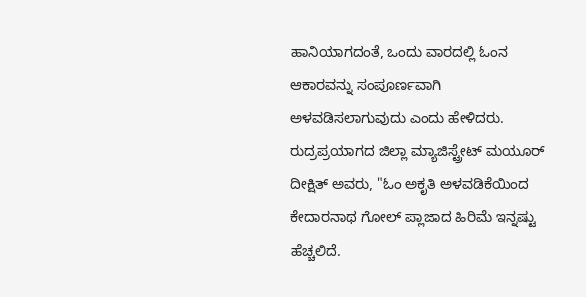ಹಾನಿಯಾಗದಂತೆ, ಒಂದು ವಾರದಲ್ಲಿ ಓಂನ ಆಕಾರವನ್ನು ಸಂಪೂರ್ಣವಾಗಿ ಅಳವಡಿಸಲಾಗುವುದು ಎಂದು ಹೇಳಿದರು. ರುದ್ರಪ್ರಯಾಗದ ಜಿಲ್ಲಾ ಮ್ಯಾಜಿಸ್ಟ್ರೇಟ್ ಮಯೂರ್ ದೀಕ್ಷಿತ್ ಅವರು, "ಓಂ ಅಕೃತಿ ಅಳವಡಿಕೆಯಿಂದ ಕೇದಾರನಾಥ ಗೋಲ್ ಪ್ಲಾಜಾದ ಹಿರಿಮೆ ಇನ್ನಷ್ಟು ಹೆಚ್ಚಲಿದೆ.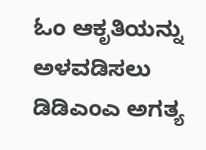ಓಂ ಆಕೃತಿಯನ್ನು ಅಳವಡಿಸಲು ಡಿಡಿಎಂಎ ಅಗತ್ಯ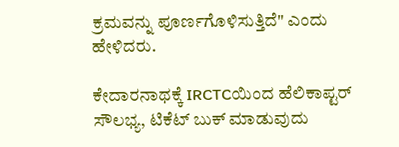ಕ್ರಮವನ್ನು ಪೂರ್ಣಗೊಳಿಸುತ್ತಿದೆ" ಎಂದು ಹೇಳಿದರು.

ಕೇದಾರನಾಥಕ್ಕೆ IRCTCಯಿಂದ ಹೆಲಿಕಾಪ್ಟರ್ ಸೌಲಭ್ಯ, ಟಿಕೆಟ್ ಬುಕ್ ಮಾಡುವುದು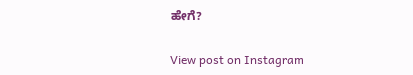ಹೇಗೆ?

View post on Instagram